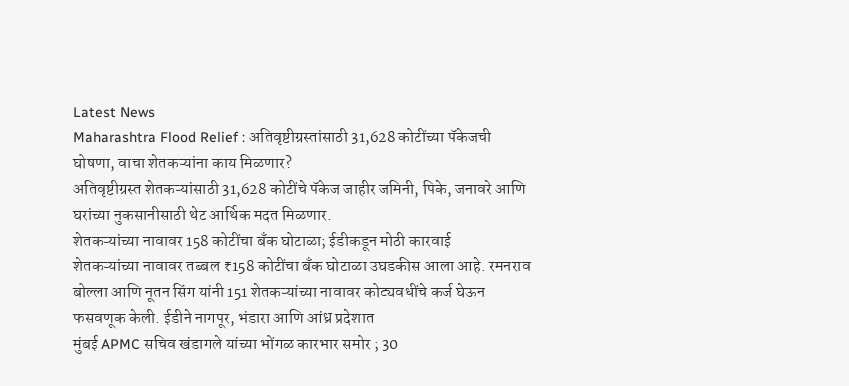Latest News
Maharashtra Flood Relief : अतिवृष्टीग्रस्तांसाठी 31,628 कोटींच्या पॅकेजची घोषणा, वाचा शेतकऱ्यांना काय मिळणार?
अतिवृष्टीग्रस्त शेतकऱ्यांसाठी 31,628 कोटींचे पॅकेज जाहीर जमिनी, पिके, जनावरे आणि घरांच्या नुकसानीसाठी थेट आर्थिक मदत मिळणार.
शेतकऱ्यांच्या नावावर 158 कोटींचा बँक घोटाळा; ईडीकडून मोठी कारवाई
शेतकऱ्यांच्या नावावर तब्बल ₹158 कोटींचा बँक घोटाळा उघडकीस आला आहे. रमनराव बोल्ला आणि नूतन सिंग यांनी 151 शेतकऱ्यांच्या नावावर कोट्यवधींचे कर्ज घेऊन फसवणूक केली. ईडीने नागपूर, भंडारा आणि आंध्र प्रदेशात
मुंबई APMC सचिव खंडागले यांच्या भोंगळ कारभार समोर ; 30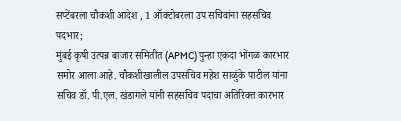सप्टेंबरला चौकशी आदेश , 1 ऑक्टोबरला उप सचिवांना सहसचिव पदभार;
मुंबई कृषी उत्पन्न बाजार समितीत (APMC) पुन्हा एकदा भोंगळ कारभार समोर आला आहे. चौकशीखालील उपसचिव महेश साळुंके पाटील यांना सचिव डॉ. पी.एल. खंडागले यांनी सहसचिव पदाचा अतिरिक्त कारभार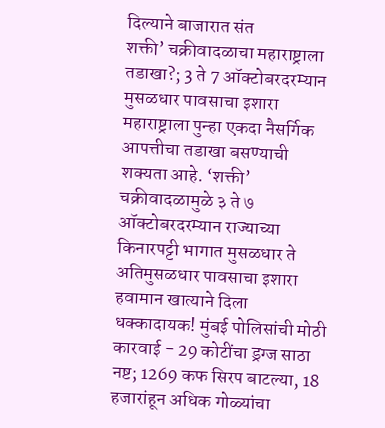दिल्याने बाजारात संत
शक्ती’ चक्रीवादळाचा महाराष्ट्राला तडाखा?; 3 ते 7 ऑक्टोबरदरम्यान मुसळधार पावसाचा इशारा
महाराष्ट्राला पुन्हा एकदा नैसर्गिक आपत्तीचा तडाखा बसण्याची शक्यता आहे. ‘शक्ती’ चक्रीवादळामुळे ३ ते ७ ऑक्टोबरदरम्यान राज्याच्या किनारपट्टी भागात मुसळधार ते अतिमुसळधार पावसाचा इशारा हवामान खात्याने दिला
धक्कादायक! मुंबई पोलिसांची मोठी कारवाई - 29 कोटींचा ड्रग्ज साठा नष्ट; 1269 कफ सिरप बाटल्या, 18 हजारांहून अधिक गोळ्यांचा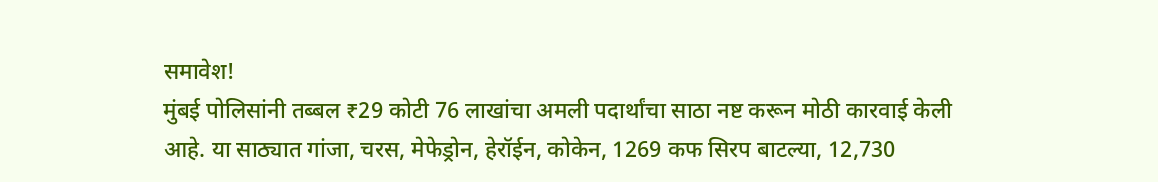समावेश!
मुंबई पोलिसांनी तब्बल ₹29 कोटी 76 लाखांचा अमली पदार्थांचा साठा नष्ट करून मोठी कारवाई केली आहे. या साठ्यात गांजा, चरस, मेफेड्रोन, हेरॉईन, कोकेन, 1269 कफ सिरप बाटल्या, 12,730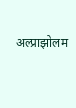अल्प्राझोलम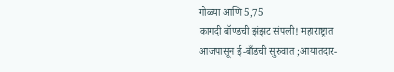गोळ्या आणि 5,75
कागदी बॉण्डची झंझट संपली! महाराष्ट्रात आजपासून ई-बाँडची सुरुवात ;आयातदार-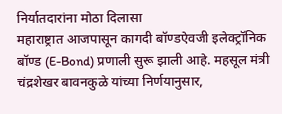निर्यातदारांना मोठा दिलासा
महाराष्ट्रात आजपासून कागदी बॉण्डऐवजी इलेक्ट्रॉनिक बॉण्ड (E-Bond) प्रणाली सुरू झाली आहे. महसूल मंत्री चंद्रशेखर बावनकुळे यांच्या निर्णयानुसार,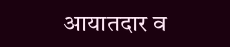आयातदार व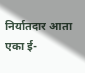निर्यातदार आता एका ई-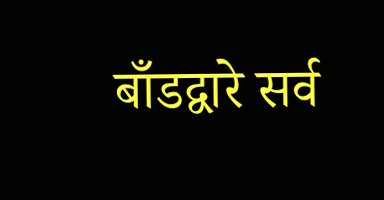बाँडद्वारे सर्व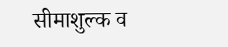सीमाशुल्क व